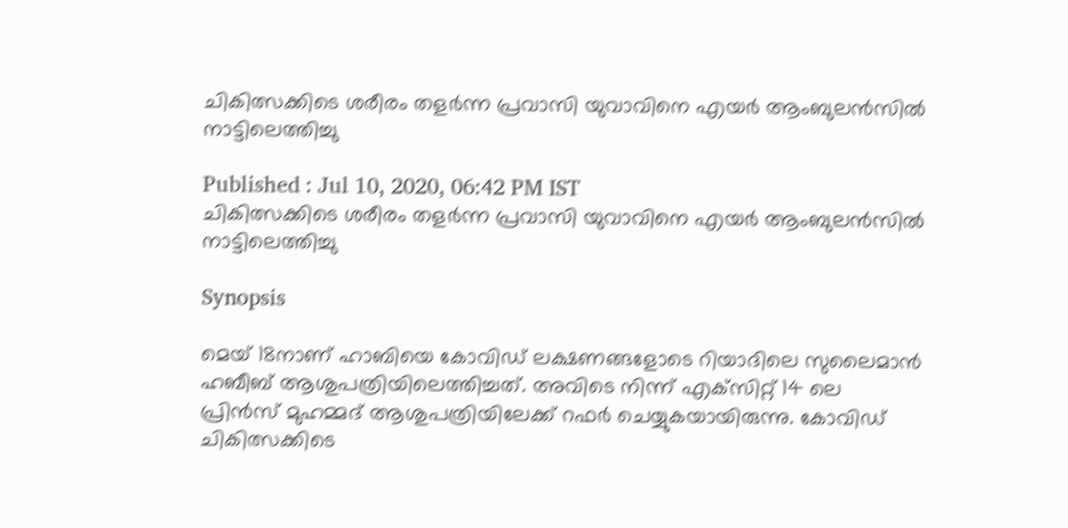ചികിത്സക്കിടെ ശരീരം തളര്‍ന്ന പ്രവാസി യുവാവിനെ എയര്‍ ആംബുലന്‍സില്‍ നാട്ടിലെത്തിച്ചു

Published : Jul 10, 2020, 06:42 PM IST
ചികിത്സക്കിടെ ശരീരം തളര്‍ന്ന പ്രവാസി യുവാവിനെ എയര്‍ ആംബുലന്‍സില്‍ നാട്ടിലെത്തിച്ചു

Synopsis

മെയ് 18നാണ് ഹാബിയെ കോവിഡ് ലക്ഷണങ്ങളോടെ റിയാദിലെ സുലൈമാന്‍ ഹബീബ് ആശുപത്രിയിലെത്തിച്ചത്. അവിടെ നിന്ന് എക്‌സിറ്റ് 14 ലെ പ്രിന്‍സ് മുഹമ്മദ് ആശുപത്രിയിലേക്ക് റഫര്‍ ചെയ്യുകയായിരുന്നു. കോവിഡ് ചികിത്സക്കിടെ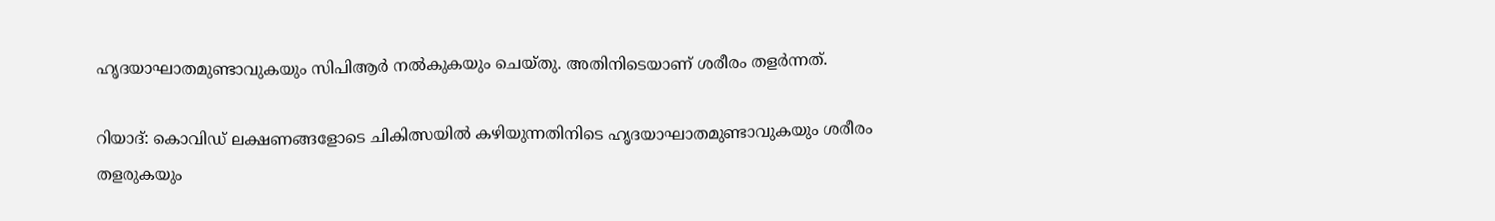ഹൃദയാഘാതമുണ്ടാവുകയും സിപിആര്‍ നല്‍കുകയും ചെയ്തു. അതിനിടെയാണ് ശരീരം തളര്‍ന്നത്.

റിയാദ്: കൊവിഡ് ലക്ഷണങ്ങളോടെ ചികിത്സയിൽ കഴിയുന്നതിനിടെ ഹൃദയാഘാതമുണ്ടാവുകയും ശരീരം തളരുകയും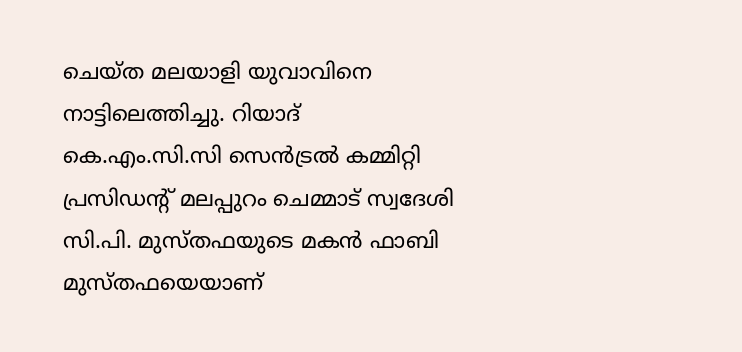ചെയ്ത മലയാളി യുവാവിനെ നാട്ടിലെത്തിച്ചു. റിയാദ് കെ.എം.സി.സി സെന്‍ട്രല്‍ കമ്മിറ്റി പ്രസിഡന്റ് മലപ്പുറം ചെമ്മാട് സ്വദേശി സി.പി. മുസ്തഫയുടെ മകന്‍ ഫാബി മുസ്തഫയെയാണ്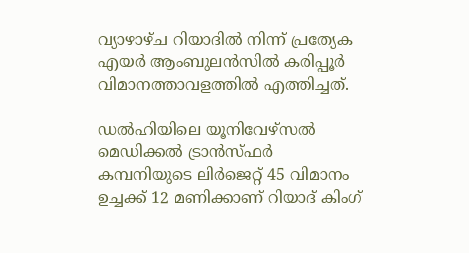വ്യാഴാഴ്ച റിയാദില്‍ നിന്ന് പ്രത്യേക എയര്‍ ആംബുലന്‍സില്‍ കരിപ്പൂര്‍ വിമാനത്താവളത്തില്‍ എത്തിച്ചത്.

ഡല്‍ഹിയിലെ യൂനിവേഴ്‌സല്‍ മെഡിക്കല്‍ ട്രാന്‍സ്ഫര്‍ കമ്പനിയുടെ ലിര്‍ജെറ്റ് 45 വിമാനം ഉച്ചക്ക് 12 മണിക്കാണ് റിയാദ് കിംഗ്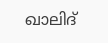ഖാലിദ്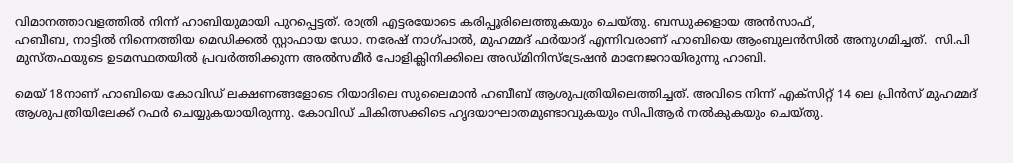വിമാനത്താവളത്തില്‍ നിന്ന് ഹാബിയുമായി പുറപ്പെട്ടത്. രാത്രി എട്ടരയോടെ കരിപ്പൂരിലെത്തുകയും ചെയ്തു. ബന്ധുക്കളായ അന്‍സാഫ്,
ഹബീബ, നാട്ടില്‍ നിന്നെത്തിയ മെഡിക്കല്‍ സ്റ്റാഫായ ഡോ. നരേഷ് നാഗ്പാല്‍, മുഹമ്മദ് ഫര്‍യാദ് എന്നിവരാണ് ഹാബിയെ ആംബുലന്‍സില്‍ അനുഗമിച്ചത്.  സി.പി മുസ്തഫയുടെ ഉടമസ്ഥതയില്‍ പ്രവര്‍ത്തിക്കുന്ന അല്‍സമീര്‍ പോളിക്ലിനിക്കിലെ അഡ്മിനിസ്‌ട്രേഷന്‍ മാനേജറായിരുന്നു ഹാബി.

മെയ് 18നാണ് ഹാബിയെ കോവിഡ് ലക്ഷണങ്ങളോടെ റിയാദിലെ സുലൈമാന്‍ ഹബീബ് ആശുപത്രിയിലെത്തിച്ചത്. അവിടെ നിന്ന് എക്‌സിറ്റ് 14 ലെ പ്രിന്‍സ് മുഹമ്മദ് ആശുപത്രിയിലേക്ക് റഫര്‍ ചെയ്യുകയായിരുന്നു. കോവിഡ് ചികിത്സക്കിടെ ഹൃദയാഘാതമുണ്ടാവുകയും സിപിആര്‍ നല്‍കുകയും ചെയ്തു.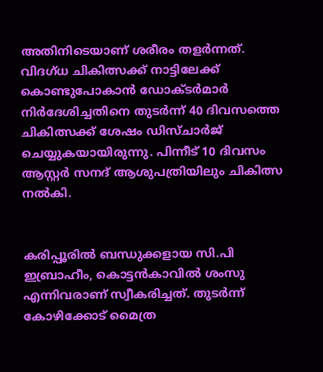അതിനിടെയാണ് ശരീരം തളര്‍ന്നത്. വിദഗ്ധ ചികിത്സക്ക് നാട്ടിലേക്ക് കൊണ്ടുപോകാന്‍ ഡോക്ടര്‍മാര്‍ നിര്‍ദേശിച്ചതിനെ തുടര്‍ന്ന് 40 ദിവസത്തെ ചികിത്സക്ക് ശേഷം ഡിസ്ചാര്‍ജ് ചെയ്യുകയായിരുന്നു. പിന്നീട് 10 ദിവസം ആസ്റ്റര്‍ സനദ് ആശുപത്രിയിലും ചികിത്സ നല്‍കി.


കരിപ്പൂരില്‍ ബന്ധുക്കളായ സി.പി ഇബ്രാഹീം, കൊട്ടന്‍കാവില്‍ ശംസു എന്നിവരാണ് സ്വീകരിച്ചത്. തുടര്‍ന്ന് കോഴിക്കോട് മൈത്ര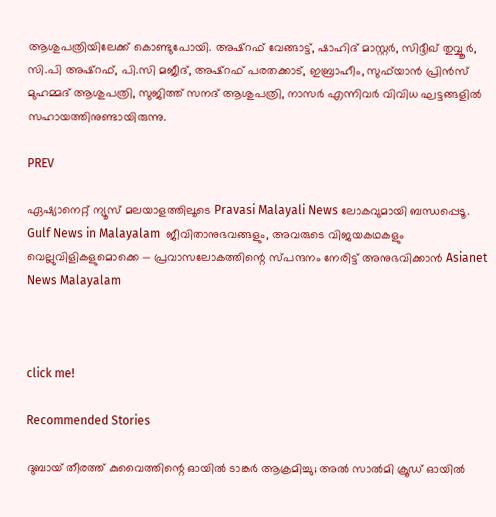ആശുപത്രിയിലേക്ക് കൊണ്ടുപോയി. അഷ്‌റഫ് വേങ്ങാട്ട്, ഷാഹിദ് മാസ്റ്റര്‍, സിദ്ദീഖ് തുവ്വൂര്‍, സി.പി അഷ്‌റഫ്, പി.സി മജീദ്, അഷ്‌റഫ് പരതക്കാട്, ഇബ്രാഹീം, സുഫ്‌യാന്‍ പ്രിന്‍സ് മുഹമ്മദ് ആശുപത്രി, സുജിത്ത് സനദ് ആശുപത്രി, നാസര്‍ എന്നിവര്‍ വിവിധ ഘട്ടങ്ങളില്‍ സഹായത്തിനുണ്ടായിരുന്നു.

PREV

ഏഷ്യാനെറ്റ് ന്യൂസ് മലയാളത്തിലൂടെ Pravasi Malayali News ലോകവുമായി ബന്ധപ്പെടൂ. Gulf News in Malayalam  ജീവിതാനുഭവങ്ങളും, അവരുടെ വിജയകഥകളും വെല്ലുവിളികളുമൊക്കെ — പ്രവാസലോകത്തിന്റെ സ്പന്ദനം നേരിട്ട് അനുഭവിക്കാൻ Asianet News Malayalam



click me!

Recommended Stories

ദുബായ് തീരത്ത് കുവൈത്തിന്റെ ഓയിൽ ടാങ്കർ ആക്രമിച്ചു; അൽ സാൽമി ക്രൂഡ് ഓയിൽ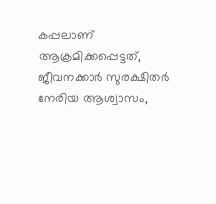കപ്പലാണ് ആക്രമിക്കപ്പെട്ടത്, ജീവനക്കാർ സുരക്ഷിതർ
നേരിയ ആശ്വാസം,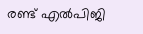രണ്ട് എൽപിജി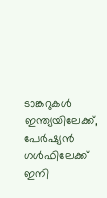ടാങ്കറുകൾ ഇന്ത്യയിലേക്ക്, പേർഷ്യൻ ഗൾഫിലേക്ക് ഇനി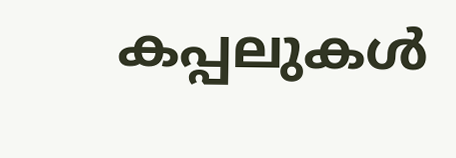കപ്പലുകൾ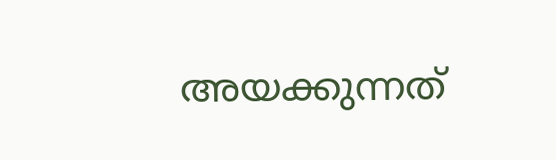അയക്കുന്നത്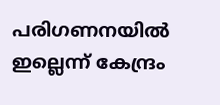പരിഗണനയിൽ ഇല്ലെന്ന് കേന്ദ്രം